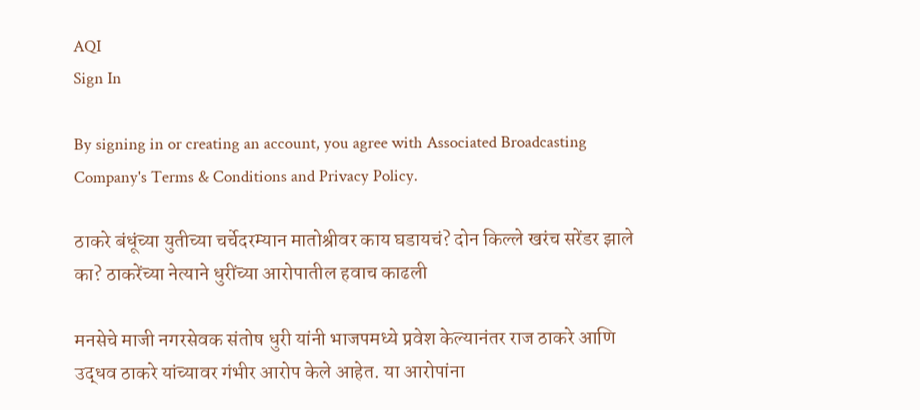AQI
Sign In

By signing in or creating an account, you agree with Associated Broadcasting Company's Terms & Conditions and Privacy Policy.

ठाकरे बंधूंच्या युतीच्या चर्चेदरम्यान मातोश्रीवर काय घडायचं? दोन किल्ले खरंच सरेंडर झाले का? ठाकरेंच्या नेत्याने धुरींच्या आरोपातील हवाच काढली

मनसेचे माजी नगरसेवक संतोष धुरी यांनी भाजपमध्ये प्रवेश केल्यानंतर राज ठाकरे आणि उद्धव ठाकरे यांच्यावर गंभीर आरोप केले आहेत. या आरोपांना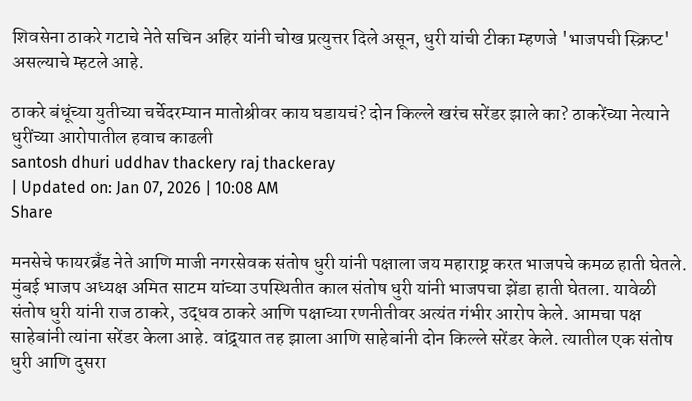शिवसेना ठाकरे गटाचे नेते सचिन अहिर यांनी चोख प्रत्युत्तर दिले असून, धुरी यांची टीका म्हणजे 'भाजपची स्क्रिप्ट' असल्याचे म्हटले आहे.

ठाकरे बंधूंच्या युतीच्या चर्चेदरम्यान मातोश्रीवर काय घडायचं? दोन किल्ले खरंच सरेंडर झाले का? ठाकरेंच्या नेत्याने धुरींच्या आरोपातील हवाच काढली
santosh dhuri uddhav thackery raj thackeray
| Updated on: Jan 07, 2026 | 10:08 AM
Share

मनसेचे फायरब्रँड नेते आणि माजी नगरसेवक संतोष धुरी यांनी पक्षाला जय महाराष्ट्र करत भाजपचे कमळ हाती घेतले. मुंबई भाजप अध्यक्ष अमित साटम यांच्या उपस्थितीत काल संतोष धुरी यांनी भाजपचा झेंडा हाती घेतला. यावेळी संतोष धुरी यांनी राज ठाकरे, उद्धव ठाकरे आणि पक्षाच्या रणनीतीवर अत्यंत गंभीर आरोप केले. आमचा पक्ष साहेबांनी त्यांना सरेंडर केला आहे. वांद्र्यात तह झाला आणि साहेबांनी दोन किल्ले सरेंडर केले. त्यातील एक संतोष धुरी आणि दुसरा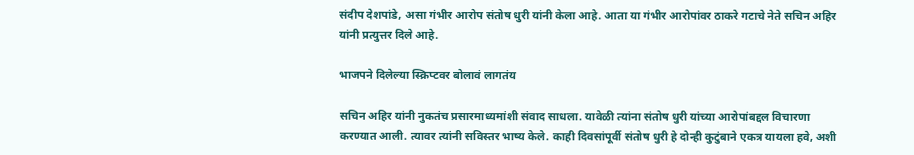संदीप देशपांडे, असा गंभीर आरोप संतोष धुरी यांनी केला आहे. आता या गंभीर आरोपांवर ठाकरे गटाचे नेते सचिन अहिर यांनी प्रत्युत्तर दिले आहे.

भाजपने दिलेल्या स्क्रिप्टवर बोलावं लागतंय

सचिन अहिर यांनी नुकतंच प्रसारमाध्यमांशी संवाद साधला. यावेळी त्यांना संतोष धुरी यांच्या आरोपांबद्दल विचारणा करण्यात आली. त्यावर त्यांनी सविस्तर भाष्य केले. काही दिवसांपूर्वी संतोष धुरी हे दोन्ही कुटुंबाने एकत्र यायला हवे, अशी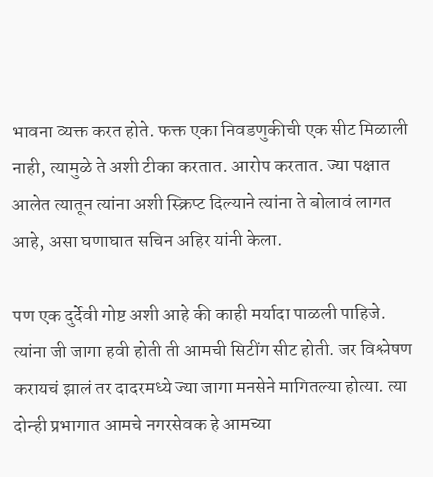भावना व्यक्त करत होते. फक्त एका निवडणुकीची एक सीट मिळाली नाही, त्यामुळे ते अशी टीका करतात. आरोप करतात. ज्या पक्षात आलेत त्यातून त्यांना अशी स्क्रिप्ट दिल्याने त्यांना ते बोलावं लागत आहे, असा घणाघात सचिन अहिर यांनी केला.

पण एक दुर्देवी गोष्ट अशी आहे की काही मर्यादा पाळली पाहिजे. त्यांना जी जागा हवी होती ती आमची सिटींग सीट होती. जर विश्लेषण करायचं झालं तर दादरमध्ये ज्या जागा मनसेने मागितल्या होत्या. त्या दोन्ही प्रभागात आमचे नगरसेवक हे आमच्या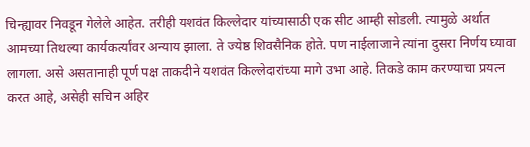चिन्ह्यावर निवडून गेलेले आहेत. तरीही यशवंत किल्लेदार यांच्यासाठी एक सीट आम्ही सोडली. त्यामुळे अर्थात आमच्या तिथल्या कार्यकर्त्यांवर अन्याय झाला. ते ज्येष्ठ शिवसैनिक होते. पण नाईलाजाने त्यांना दुसरा निर्णय घ्यावा लागला. असे असतानाही पूर्ण पक्ष ताकदीने यशवंत किल्लेदारांच्या मागे उभा आहे. तिकडे काम करण्याचा प्रयत्न करत आहे, असेही सचिन अहिर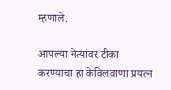म्हणाले.

आपल्या नेत्यांवर टीका करण्याचा हा केविलवाणा प्रयत्न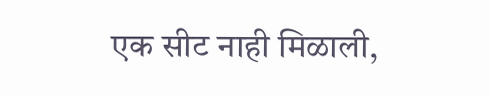एक सीट नाही मिळाली,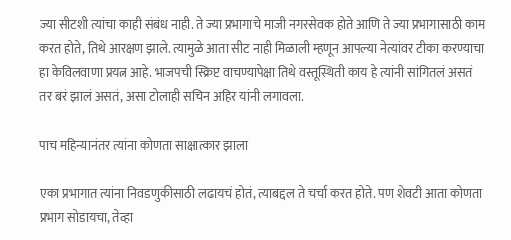ज्या सीटशी त्यांचा काही संबंध नाही. ते ज्या प्रभागाचे माजी नगरसेवक होते आणि ते ज्या प्रभागासाठी काम करत होते, तिथे आरक्षण झाले. त्यामुळे आता सीट नाही मिळाली म्हणून आपल्या नेत्यांवर टीका करण्याचा हा केविलवाणा प्रयत्न आहे. भाजपची स्क्रिप्ट वाचण्यापेक्षा तिथे वस्तूस्थिती काय हे त्यांनी सांगितलं असतं तर बरं झालं असतं, असा टोलाही सचिन अहिर यांनी लगावला.

पाच महिन्यानंतर त्यांना कोणता साक्षात्कार झाला

एका प्रभागात त्यांना निवडणुकीसाठी लढायचं होतं, त्याबद्दल ते चर्चा करत होते. पण शेवटी आता कोणता प्रभाग सोडायचा, तेव्हा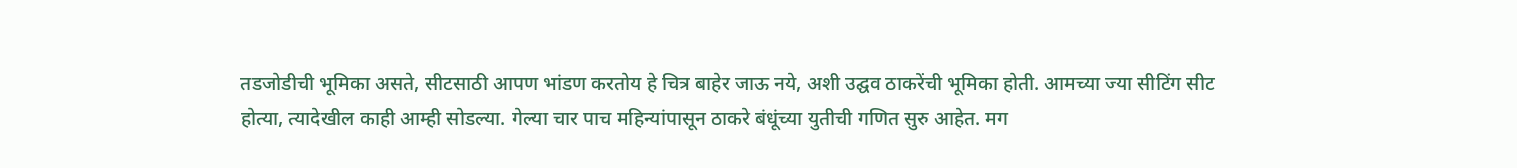तडजोडीची भूमिका असते, सीटसाठी आपण भांडण करतोय हे चित्र बाहेर जाऊ नये, अशी उद्घव ठाकरेंची भूमिका होती. आमच्या ज्या सीटिंग सीट होत्या, त्यादेखील काही आम्ही सोडल्या. गेल्या चार पाच महिन्यांपासून ठाकरे बंधूंच्या युतीची गणित सुरु आहेत. मग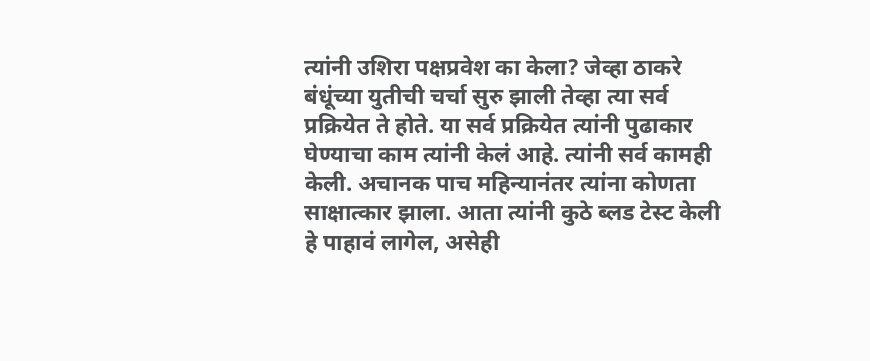त्यांनी उशिरा पक्षप्रवेश का केला? जेव्हा ठाकरे बंधूंच्या युतीची चर्चा सुरु झाली तेव्हा त्या सर्व प्रक्रियेत ते होते. या सर्व प्रक्रियेत त्यांनी पुढाकार घेण्याचा काम त्यांनी केलं आहे. त्यांनी सर्व कामही केली. अचानक पाच महिन्यानंतर त्यांना कोणता साक्षात्कार झाला. आता त्यांनी कुठे ब्लड टेस्ट केली हे पाहावं लागेल, असेही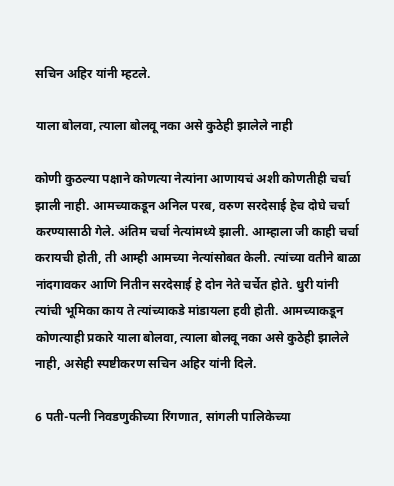सचिन अहिर यांनी म्हटले.

याला बोलवा, त्याला बोलवू नका असे कुठेही झालेले नाही

कोणी कुठल्या पक्षाने कोणत्या नेत्यांना आणायचं अशी कोणतीही चर्चा झाली नाही. आमच्याकडून अनिल परब, वरुण सरदेसाई हेच दोघे चर्चा करण्यासाठी गेले. अंतिम चर्चा नेत्यांमध्ये झाली. आम्हाला जी काही चर्चा करायची होती, ती आम्ही आमच्या नेत्यांसोबत केली. त्यांच्या वतीने बाळा नांदगावकर आणि नितीन सरदेसाई हे दोन नेते चर्चेत होते. धुरी यांनी त्यांची भूमिका काय ते त्यांच्याकडे मांडायला हवी होती. आमच्याकडून कोणत्याही प्रकारे याला बोलवा, त्याला बोलवू नका असे कुठेही झालेले नाही, असेही स्पष्टीकरण सचिन अहिर यांनी दिले.

6 पती-पत्नी निवडणुकीच्या रिंगणात, सांगली पालिकेच्या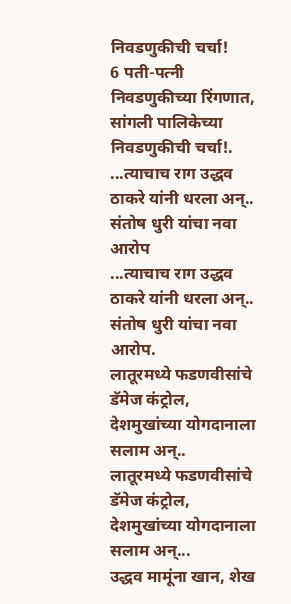निवडणुकीची चर्चा!
6 पती-पत्नी निवडणुकीच्या रिंगणात, सांगली पालिकेच्या निवडणुकीची चर्चा!.
...त्याचाच राग उद्धव ठाकरे यांनी धरला अन्.. संतोष धुरी यांचा नवा आरोप
...त्याचाच राग उद्धव ठाकरे यांनी धरला अन्.. संतोष धुरी यांचा नवा आरोप.
लातूरमध्ये फडणवीसांचे डॅमेज कंट्रोल, देशमुखांच्या योगदानाला सलाम अन्..
लातूरमध्ये फडणवीसांचे डॅमेज कंट्रोल, देशमुखांच्या योगदानाला सलाम अन्...
उद्धव मामूंना खान, शेख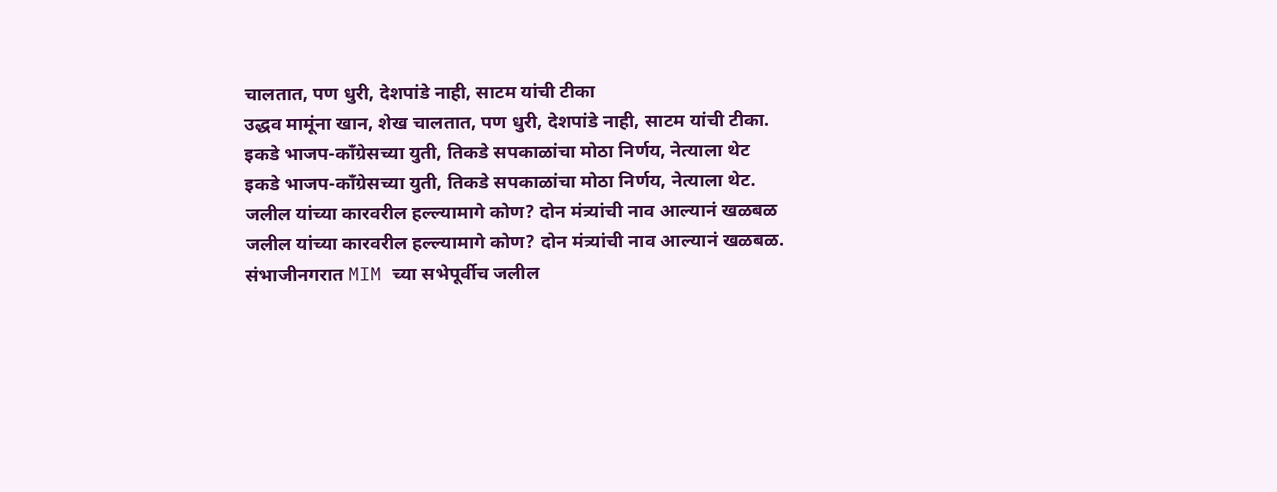चालतात, पण धुरी, देशपांडे नाही, साटम यांची टीका
उद्धव मामूंना खान, शेख चालतात, पण धुरी, देशपांडे नाही, साटम यांची टीका.
इकडे भाजप-काँग्रेसच्या युती, तिकडे सपकाळांचा मोठा निर्णय, नेत्याला थेट
इकडे भाजप-काँग्रेसच्या युती, तिकडे सपकाळांचा मोठा निर्णय, नेत्याला थेट.
जलील यांच्या कारवरील हल्ल्यामागे कोण? दोन मंत्र्यांची नाव आल्यानं खळबळ
जलील यांच्या कारवरील हल्ल्यामागे कोण? दोन मंत्र्यांची नाव आल्यानं खळबळ.
संभाजीनगरात MIM च्या सभेपूर्वीच जलील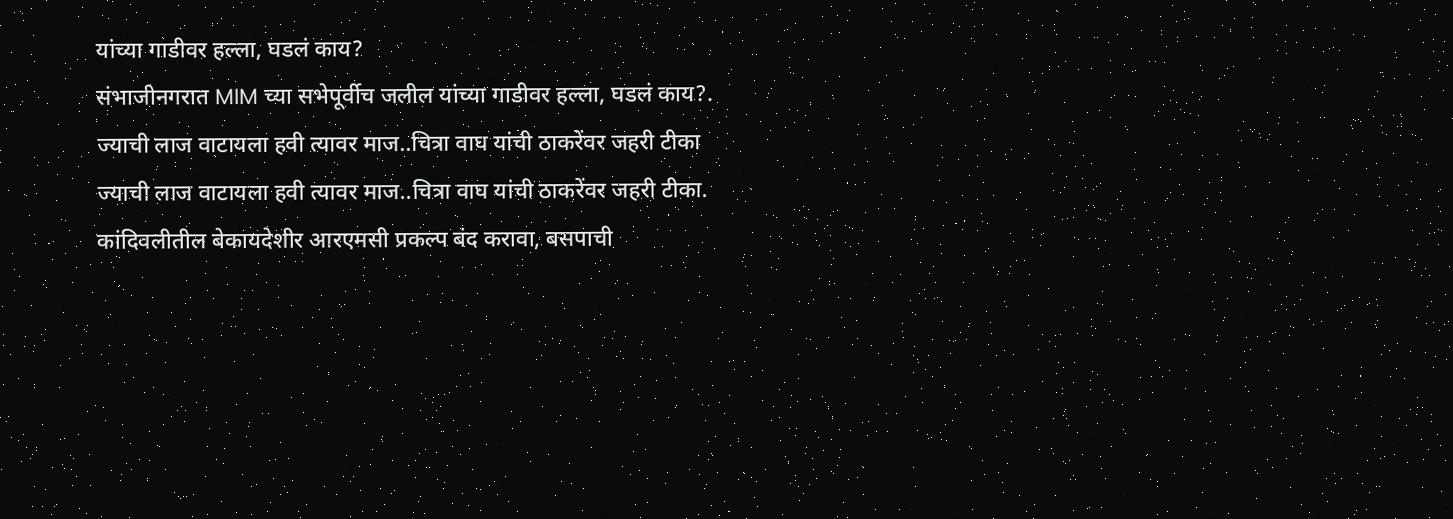यांच्या गाडीवर हल्ला, घडलं काय?
संभाजीनगरात MIM च्या सभेपूर्वीच जलील यांच्या गाडीवर हल्ला, घडलं काय?.
ज्याची लाज वाटायला हवी त्यावर माज..चित्रा वाघ यांची ठाकरेंवर जहरी टीका
ज्याची लाज वाटायला हवी त्यावर माज..चित्रा वाघ यांची ठाकरेंवर जहरी टीका.
कांदिवलीतील बेकायदेशीर आरएमसी प्रकल्प बंद करावा, बसपाची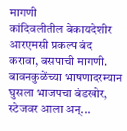मागणी
कांदिवलीतील बेकायदेशीर आरएमसी प्रकल्प बंद करावा, बसपाची मागणी.
बावनकुळेंच्या भाषणादरम्यान घुसला भाजपचा बंडखोर, स्टेजवर आला अन्...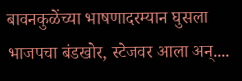बावनकुळेंच्या भाषणादरम्यान घुसला भाजपचा बंडखोर, स्टेजवर आला अन्....